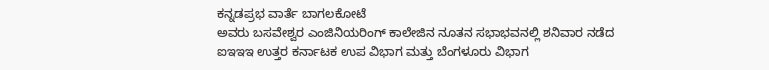ಕನ್ನಡಪ್ರಭ ವಾರ್ತೆ ಬಾಗಲಕೋಟೆ
ಅವರು ಬಸವೇಶ್ವರ ಎಂಜಿನಿಯರಿಂಗ್ ಕಾಲೇಜಿನ ನೂತನ ಸಭಾಭವನಲ್ಲಿ ಶನಿವಾರ ನಡೆದ ಐಇಇಇ ಉತ್ತರ ಕರ್ನಾಟಕ ಉಪ ವಿಭಾಗ ಮತ್ತು ಬೆಂಗಳೂರು ವಿಭಾಗ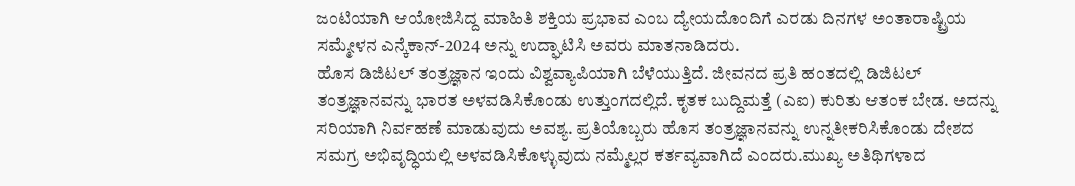ಜಂಟಿಯಾಗಿ ಆಯೋಜಿಸಿದ್ದ ಮಾಹಿತಿ ಶಕ್ತಿಯ ಪ್ರಭಾವ ಎಂಬ ದ್ಯೇಯದೊಂದಿಗೆ ಎರಡು ದಿನಗಳ ಅಂತಾರಾಷ್ಟ್ರಿಯ ಸಮ್ಮೇಳನ ಎನ್ಕೆಕಾನ್-2024 ಅನ್ನು ಉದ್ಘಾಟಿಸಿ ಅವರು ಮಾತನಾಡಿದರು.
ಹೊಸ ಡಿಜಿಟಲ್ ತಂತ್ರಜ್ಞಾನ ಇಂದು ವಿಶ್ವವ್ಯಾಪಿಯಾಗಿ ಬೆಳೆಯುತ್ತಿದೆ. ಜೀವನದ ಪ್ರತಿ ಹಂತದಲ್ಲಿ ಡಿಜಿಟಲ್ ತಂತ್ರಜ್ಞಾನವನ್ನು ಭಾರತ ಅಳವಡಿಸಿಕೊಂಡು ಉತ್ತುಂಗದಲ್ಲಿದೆ. ಕೃತಕ ಬುದ್ದಿಮತ್ತೆ (ಎಐ) ಕುರಿತು ಆತಂಕ ಬೇಡ. ಅದನ್ನು ಸರಿಯಾಗಿ ನಿರ್ವಹಣೆ ಮಾಡುವುದು ಅವಶ್ಯ. ಪ್ರತಿಯೊಬ್ಬರು ಹೊಸ ತಂತ್ರಜ್ಞಾನವನ್ನು ಉನ್ನತೀಕರಿಸಿಕೊಂಡು ದೇಶದ ಸಮಗ್ರ ಅಭಿವೃದ್ಧಿಯಲ್ಲಿ ಅಳವಡಿಸಿಕೊಳ್ಳುವುದು ನಮ್ಮೆಲ್ಲರ ಕರ್ತವ್ಯವಾಗಿದೆ ಎಂದರು.ಮುಖ್ಯ ಅತಿಥಿಗಳಾದ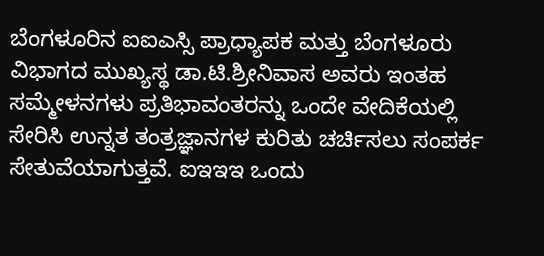ಬೆಂಗಳೂರಿನ ಐಐಎಸ್ಸಿ ಪ್ರಾಧ್ಯಾಪಕ ಮತ್ತು ಬೆಂಗಳೂರು ವಿಭಾಗದ ಮುಖ್ಯಸ್ಥ ಡಾ.ಟಿ.ಶ್ರೀನಿವಾಸ ಅವರು ಇಂತಹ ಸಮ್ಮೇಳನಗಳು ಪ್ರತಿಭಾವಂತರನ್ನು ಒಂದೇ ವೇದಿಕೆಯಲ್ಲಿ ಸೇರಿಸಿ ಉನ್ನತ ತಂತ್ರಜ್ಞಾನಗಳ ಕುರಿತು ಚರ್ಚಿಸಲು ಸಂಪರ್ಕ ಸೇತುವೆಯಾಗುತ್ತವೆ. ಐಇಇಇ ಒಂದು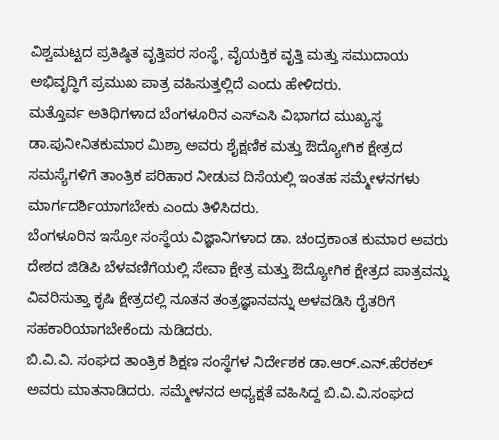ವಿಶ್ವಮಟ್ಟದ ಪ್ರತಿಷ್ಠಿತ ವೃತ್ತಿಪರ ಸಂಸ್ಥೆ, ವೈಯಕ್ತಿಕ ವೃತ್ತಿ ಮತ್ತು ಸಮುದಾಯ ಅಭಿವೃದ್ಧಿಗೆ ಪ್ರಮುಖ ಪಾತ್ರ ವಹಿಸುತ್ತಲ್ಲಿದೆ ಎಂದು ಹೇಳಿದರು.
ಮತ್ತೊರ್ವ ಅತಿಥಿಗಳಾದ ಬೆಂಗಳೂರಿನ ಎಸ್ಎಸಿ ವಿಭಾಗದ ಮುಖ್ಯಸ್ಥ ಡಾ.ಪುನೀನಿತಕುಮಾರ ಮಿಶ್ರಾ ಅವರು ಶೈಕ್ಷಣಿಕ ಮತ್ತು ಔದ್ಯೋಗಿಕ ಕ್ಷೇತ್ರದ ಸಮಸ್ಯೆಗಳಿಗೆ ತಾಂತ್ರಿಕ ಪರಿಹಾರ ನೀಡುವ ದಿಸೆಯಲ್ಲಿ ಇಂತಹ ಸಮ್ಮೇಳನಗಳು ಮಾರ್ಗದರ್ಶಿಯಾಗಬೇಕು ಎಂದು ತಿಳಿಸಿದರು.
ಬೆಂಗಳೂರಿನ ಇಸ್ರೋ ಸಂಸ್ಥೆಯ ವಿಜ್ಞಾನಿಗಳಾದ ಡಾ. ಚಂದ್ರಕಾಂತ ಕುಮಾರ ಅವರು ದೇಶದ ಜಿಡಿಪಿ ಬೆಳವಣಿಗೆಯಲ್ಲಿ ಸೇವಾ ಕ್ಷೇತ್ರ ಮತ್ತು ಔದ್ಯೋಗಿಕ ಕ್ಷೇತ್ರದ ಪಾತ್ರವನ್ನು ವಿವರಿಸುತ್ತಾ ಕೃಷಿ ಕ್ಷೇತ್ರದಲ್ಲಿ ನೂತನ ತಂತ್ರಜ್ಞಾನವನ್ನು ಅಳವಡಿಸಿ ರೈತರಿಗೆ ಸಹಕಾರಿಯಾಗಬೇಕೆಂದು ನುಡಿದರು.
ಬಿ.ವಿ.ವಿ. ಸಂಘದ ತಾಂತ್ರಿಕ ಶಿಕ್ಷಣ ಸಂಸ್ಥೆಗಳ ನಿರ್ದೇಶಕ ಡಾ.ಆರ್.ಎನ್.ಹೆರಕಲ್ ಅವರು ಮಾತನಾಡಿದರು. ಸಮ್ಮೇಳನದ ಅಧ್ಯಕ್ಷತೆ ವಹಿಸಿದ್ದ ಬಿ.ವಿ.ವಿ.ಸಂಘದ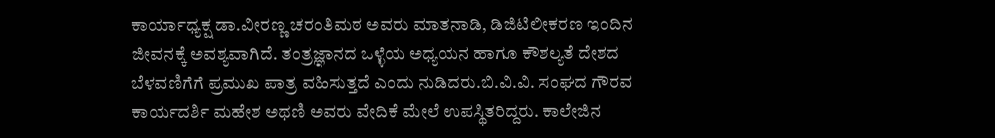ಕಾರ್ಯಾಧ್ಯಕ್ಷ ಡಾ.ವೀರಣ್ಣ ಚರಂತಿಮಠ ಅವರು ಮಾತನಾಡಿ, ಡಿಜಿಟಿಲೀಕರಣ ಇಂದಿನ ಜೀವನಕ್ಕೆ ಅವಶ್ಯವಾಗಿದೆ. ತಂತ್ರಜ್ಞಾನದ ಒಳ್ಳೆಯ ಅಧ್ಯಯನ ಹಾಗೂ ಕೌಶಲ್ಯತೆ ದೇಶದ ಬೆಳವಣಿಗೆಗೆ ಪ್ರಮುಖ ಪಾತ್ರ ವಹಿಸುತ್ತದೆ ಎಂದು ನುಡಿದರು.ಬಿ.ವಿ.ವಿ. ಸಂಘದ ಗೌರವ ಕಾರ್ಯದರ್ಶಿ ಮಹೇಶ ಅಥಣಿ ಅವರು ವೇದಿಕೆ ಮೇಲೆ ಉಪಸ್ಥಿತರಿದ್ದರು. ಕಾಲೇಜಿನ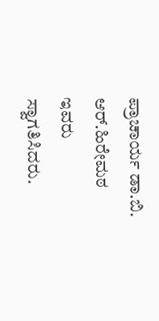ಪ್ರಾಚಾರ್ಯ ಡಾ.ಬಿ. ಆರ್.ಹಿರೇಮಠ ಇವರು ಸ್ವಾಗತಿಸಿದರು.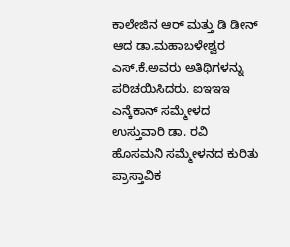ಕಾಲೇಜಿನ ಆರ್ ಮತ್ತು ಡಿ ಡೀನ್ ಆದ ಡಾ.ಮಹಾಬಳೇಶ್ವರ ಎಸ್.ಕೆ.ಅವರು ಅತಿಥಿಗಳನ್ನು ಪರಿಚಯಿಸಿದರು. ಐಇಇಇ ಎನ್ಕೆಕಾನ್ ಸಮ್ಮೇಳದ ಉಸ್ತುವಾರಿ ಡಾ. ರವಿ ಹೊಸಮನಿ ಸಮ್ಮೇಳನದ ಕುರಿತು ಪ್ರಾಸ್ತಾವಿಕ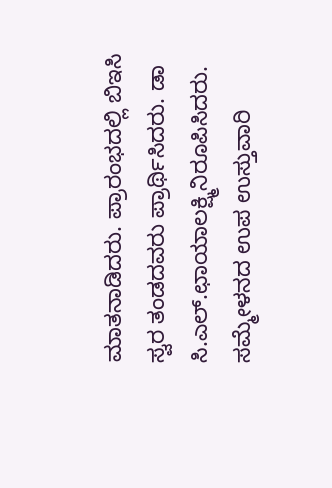ಮಾತನಾಡಿದರು. ಪ್ರಾರಂಭದಲ್ಲಿ ಬಿಇಸಿ ಸ್ವರ ತಂಡದವರು ಪ್ರಾರ್ಥಿಸಿದರು. ಡಾ ಸಿ.ಎಲ್.ಛಾಯಾಲಕ್ಷ್ಮಿನಿರೂಪಿಸಿದರು. ಸಮ್ಮೇಳನದ ಉಪ ಉಸ್ತುವಾರಿ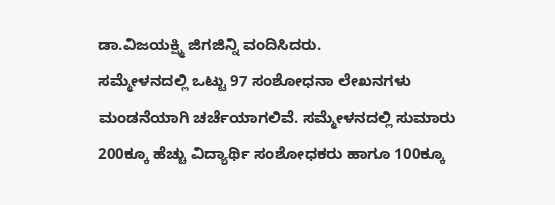ಡಾ.ವಿಜಯಕ್ಷ್ಮಿ ಜಿಗಜಿನ್ನಿ ವಂದಿಸಿದರು.
ಸಮ್ಮೇಳನದಲ್ಲಿ ಒಟ್ಟು 97 ಸಂಶೋಧನಾ ಲೇಖನಗಳು ಮಂಡನೆಯಾಗಿ ಚರ್ಚೆಯಾಗಲಿವೆ. ಸಮ್ಮೇಳನದಲ್ಲಿ ಸುಮಾರು 200ಕ್ಕೂ ಹೆಚ್ಚು ವಿದ್ಯಾರ್ಥಿ ಸಂಶೋಧಕರು ಹಾಗೂ 100ಕ್ಕೂ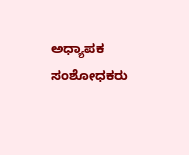ಅಧ್ಯಾಪಕ ಸಂಶೋಧಕರು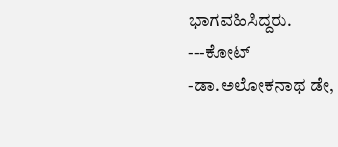ಭಾಗವಹಿಸಿದ್ದರು.
---ಕೋಟ್
-ಡಾ.ಅಲೋಕನಾಥ ಡೇ,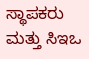ಸ್ಥಾಪಕರು ಮತ್ತು ಸಿಇಒ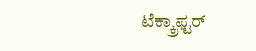ಟೆಕ್ಕ್ರಾಫ್ಟರ್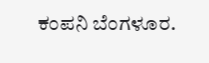ಕಂಪನಿ ಬೆಂಗಳೂರ.